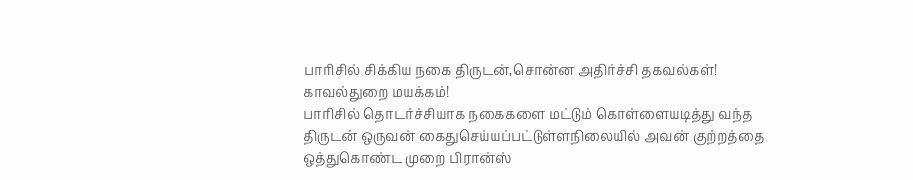பாரிசில் சிக்கிய நகை திருடன்,சொன்ன அதிர்ச்சி தகவல்கள்! காவல்துறை மயக்கம்!
பாரிசில் தொடர்ச்சியாக நகைகளை மட்டும் கொள்ளையடித்து வந்த திருடன் ஒருவன் கைதுசெய்யப்பட்டுள்ளநிலையில் அவன் குற்றத்தை ஒத்துகொண்ட முறை பிரான்ஸ்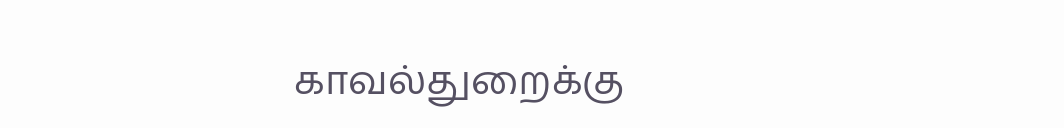காவல்துறைக்கு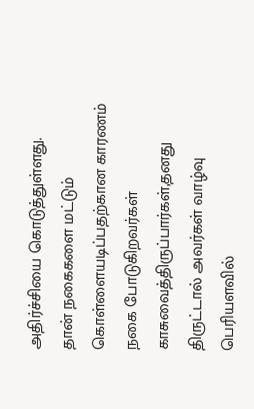அதிர்ச்சியை கொடுத்துள்ளது.
தான் நகைகளை மட்டும் கொள்ளையடிப்பதற்கான காரணம் நகை போடுகிறவர்கள் காசுவைத்திருப்பார்கள்,தனது திருட்டால் அவர்கள் வாழ்வு பெரியளவில்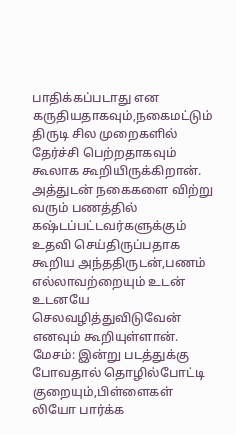பாதிக்கப்படாது என கருதியதாகவும்,நகைமட்டும் திருடி சில முறைகளில் தேர்ச்சி பெற்றதாகவும் கூலாக கூறியிருக்கிறான்.
அத்துடன் நகைகளை விற்று வரும் பணத்தில் கஷ்டப்பட்டவர்களுக்கும் உதவி செய்திருப்பதாக கூறிய அந்ததிருடன்,பணம் எல்லாவற்றையும் உடன் உடனயே செலவழித்துவிடுவேன் எனவும் கூறியுள்ளான்.
மேசம்: இன்று படத்துக்கு போவதால் தொழில்போட்டி குறையும்,பிள்ளைகள் லியோ பார்க்க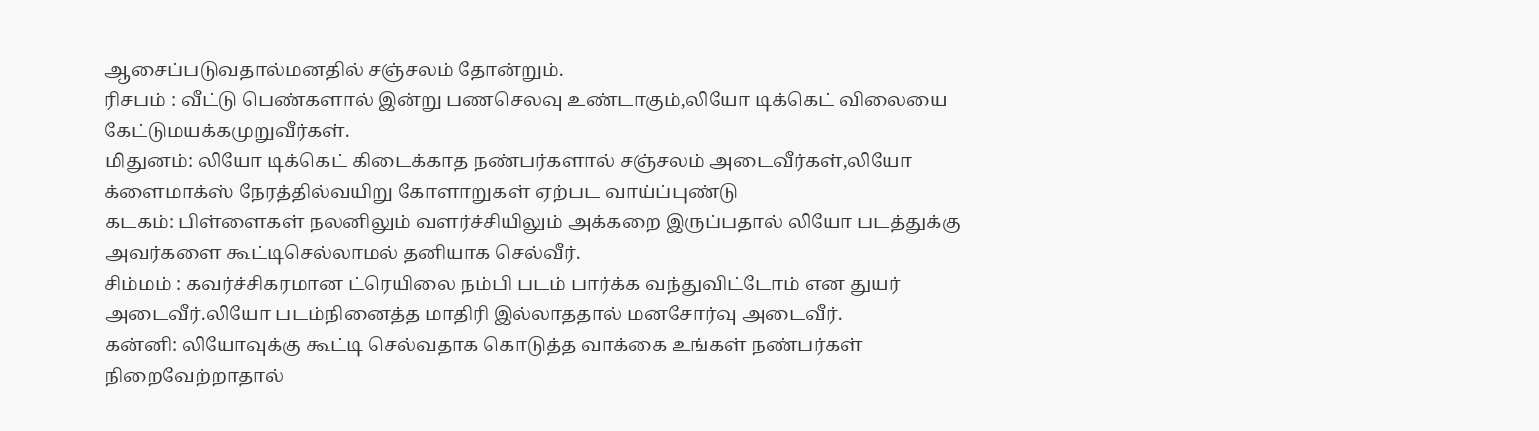ஆசைப்படுவதால்மனதில் சஞ்சலம் தோன்றும்.
ரிசபம் : வீட்டு பெண்களால் இன்று பணசெலவு உண்டாகும்,லியோ டிக்கெட் விலையை கேட்டுமயக்கமுறுவீர்கள்.
மிதுனம்: லியோ டிக்கெட் கிடைக்காத நண்பர்களால் சஞ்சலம் அடைவீர்கள்,லியோ க்ளைமாக்ஸ் நேரத்தில்வயிறு கோளாறுகள் ஏற்பட வாய்ப்புண்டு
கடகம்: பிள்ளைகள் நலனிலும் வளர்ச்சியிலும் அக்கறை இருப்பதால் லியோ படத்துக்கு அவர்களை கூட்டிசெல்லாமல் தனியாக செல்வீர்.
சிம்மம் : கவர்ச்சிகரமான ட்ரெயிலை நம்பி படம் பார்க்க வந்துவிட்டோம் என துயர் அடைவீர்.லியோ படம்நினைத்த மாதிரி இல்லாததால் மனசோர்வு அடைவீர்.
கன்னி: லியோவுக்கு கூட்டி செல்வதாக கொடுத்த வாக்கை உங்கள் நண்பர்கள் நிறைவேற்றாதால்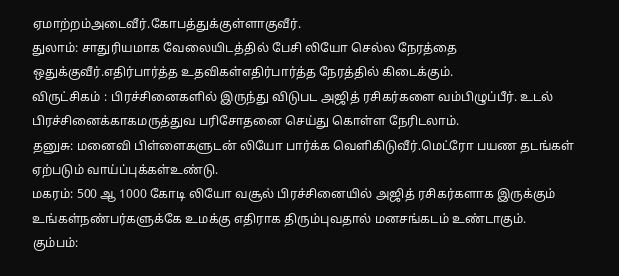ஏமாற்றம்அடைவீர்.கோபத்துக்குள்ளாகுவீர்.
துலாம்: சாதுரியமாக வேலையிடத்தில் பேசி லியோ செல்ல நேரத்தை ஒதுக்குவீர்.எதிர்பார்த்த உதவிகள்எதிர்பார்த்த நேரத்தில் கிடைக்கும்.
விருட்சிகம் : பிரச்சினைகளில் இருந்து விடுபட அஜித் ரசிகர்களை வம்பிழுப்பீர். உடல் பிரச்சினைக்காகமருத்துவ பரிசோதனை செய்து கொள்ள நேரிடலாம்.
தனுசு: மனைவி பிள்ளைகளுடன் லியோ பார்க்க வெளிகிடுவீர்.மெட்ரோ பயண தடங்கள் ஏற்படும் வாய்ப்புக்கள்உண்டு.
மகரம்: 500 ஆ 1000 கோடி லியோ வசூல் பிரச்சினையில் அஜித் ரசிகர்களாக இருக்கும் உங்கள்நண்பர்களுக்கே உமக்கு எதிராக திரும்புவதால் மனசங்கடம் உண்டாகும்.
கும்பம்: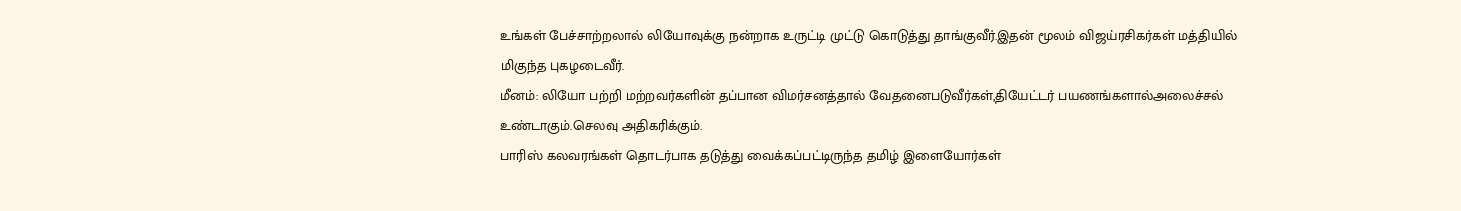உங்கள் பேச்சாற்றலால் லியோவுக்கு நன்றாக உருட்டி முட்டு கொடுத்து தாங்குவீர்.இதன் மூலம் விஜய்ரசிகர்கள் மத்தியில் மிகுந்த புகழடைவீர்.
மீனம்: லியோ பற்றி மற்றவர்களின் தப்பான விமர்சனத்தால் வேதனைபடுவீர்கள்,தியேட்டர் பயணங்களால்அலைச்சல் உண்டாகும்.செலவு அதிகரிக்கும்.
பாரிஸ் கலவரங்கள் தொடர்பாக தடுத்து வைக்கப்பட்டிருந்த தமிழ் இளையோர்கள்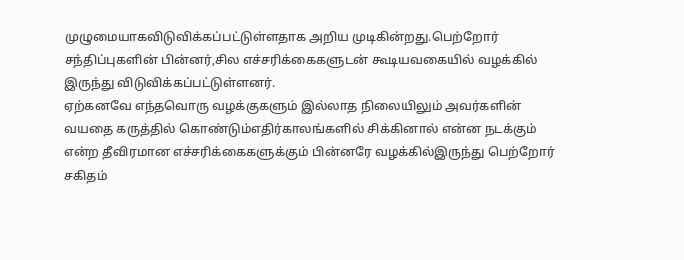முழுமையாகவிடுவிக்கப்பட்டுள்ளதாக அறிய முடிகின்றது.பெற்றோர் சந்திப்புகளின் பின்னர்,சில எச்சரிக்கைகளுடன் கூடியவகையில் வழக்கில் இருந்து விடுவிக்கப்பட்டுள்ளனர்.
ஏற்கனவே எந்தவொரு வழக்குகளும் இல்லாத நிலையிலும் அவர்களின் வயதை கருத்தில் கொண்டும்எதிர்காலங்களில் சிக்கினால் என்ன நடக்கும் என்ற தீவிரமான எச்சரிக்கைகளுக்கும் பின்னரே வழக்கில்இருந்து பெற்றோர் சகிதம்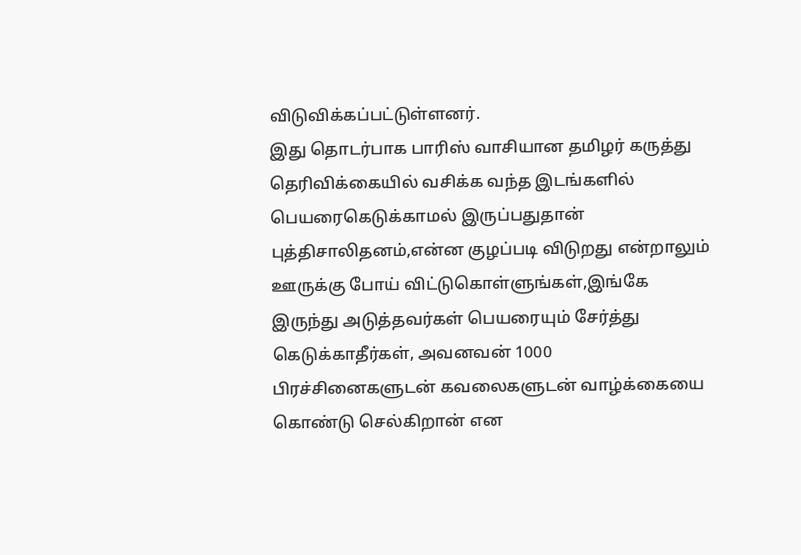விடுவிக்கப்பட்டுள்ளனர்.
இது தொடர்பாக பாரிஸ் வாசியான தமிழர் கருத்து தெரிவிக்கையில் வசிக்க வந்த இடங்களில் பெயரைகெடுக்காமல் இருப்பதுதான் புத்திசாலிதனம்,என்ன குழப்படி விடுறது என்றாலும் ஊருக்கு போய் விட்டுகொள்ளுங்கள்,இங்கே இருந்து அடுத்தவர்கள் பெயரையும் சேர்த்து கெடுக்காதீர்கள், அவனவன் 1000 பிரச்சினைகளுடன் கவலைகளுடன் வாழ்க்கையை கொண்டு செல்கிறான் என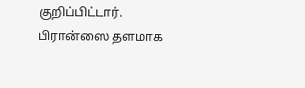குறிப்பிட்டார்.
பிரான்ஸை தளமாக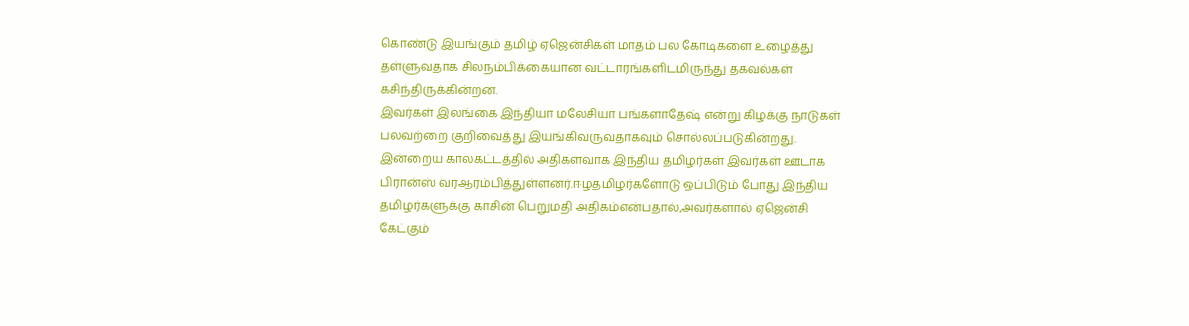கொண்டு இயங்கும் தமிழ் ஏஜென்சிகள் மாதம் பல கோடிகளை உழைத்து தள்ளுவதாக சிலநம்பிக்கையான வட்டாரங்களிடமிருந்து தகவல்கள் கசிந்திருக்கின்றன.
இவர்கள் இலங்கை இந்தியா மலேசியா பங்களாதேஷ் என்று கிழக்கு நாடுகள் பலவற்றை குறிவைத்து இயங்கிவருவதாகவும் சொல்லப்படுகின்றது.
இன்றைய காலகட்டத்தில் அதிகளவாக இந்திய தமிழர்கள் இவர்கள் ஊடாக பிரான்ஸ் வரஆரம்பித்துள்ளனர்.ஈழதமிழர்களோடு ஒப்பிடும் போது இந்திய தமிழர்களுக்கு காசின் பெறுமதி அதிகம்என்பதால்,அவர்களால் ஏஜென்சி கேட்கும்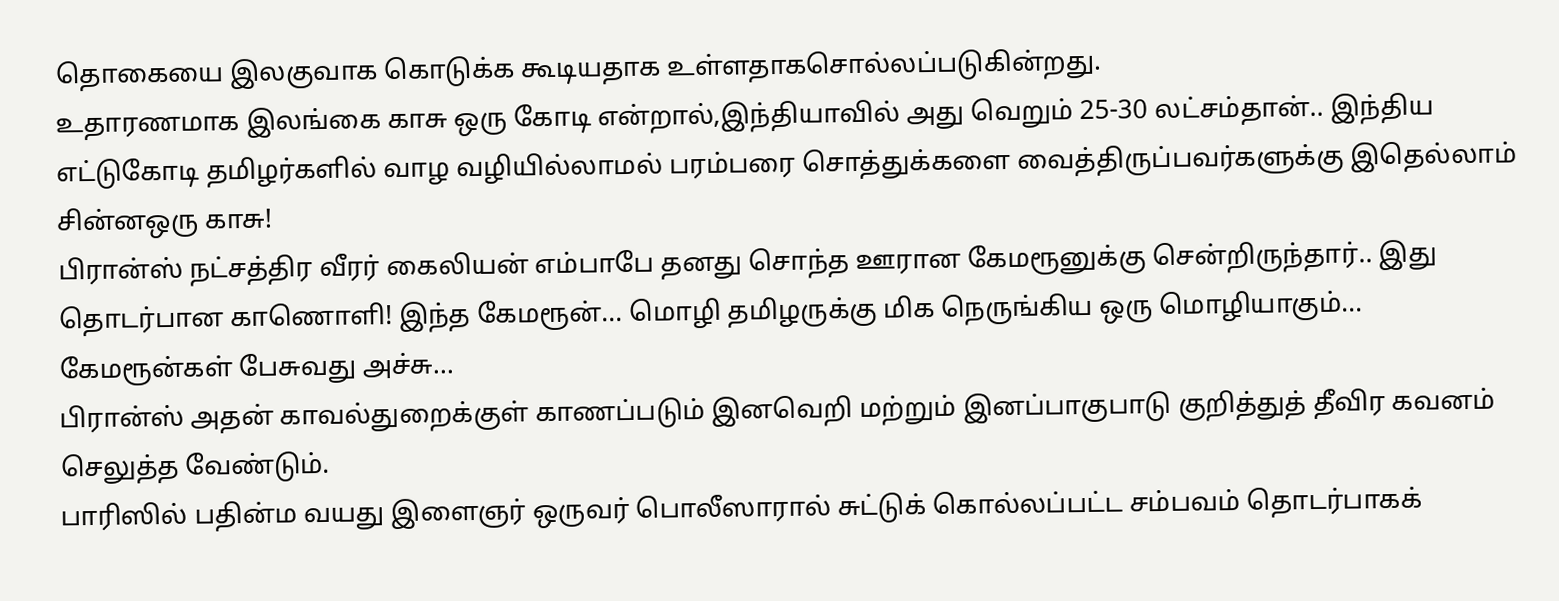தொகையை இலகுவாக கொடுக்க கூடியதாக உள்ளதாகசொல்லப்படுகின்றது.
உதாரணமாக இலங்கை காசு ஒரு கோடி என்றால்,இந்தியாவில் அது வெறும் 25-30 லட்சம்தான்.. இந்திய எட்டுகோடி தமிழர்களில் வாழ வழியில்லாமல் பரம்பரை சொத்துக்களை வைத்திருப்பவர்களுக்கு இதெல்லாம் சின்னஒரு காசு!
பிரான்ஸ் நட்சத்திர வீரர் கைலியன் எம்பாபே தனது சொந்த ஊரான கேமரூனுக்கு சென்றிருந்தார்.. இது தொடர்பான காணொளி! இந்த கேமரூன்... மொழி தமிழருக்கு மிக நெருங்கிய ஒரு மொழியாகும்... கேமரூன்கள் பேசுவது அச்சு...
பிரான்ஸ் அதன் காவல்துறைக்குள் காணப்படும் இனவெறி மற்றும் இனப்பாகுபாடு குறித்துத் தீவிர கவனம் செலுத்த வேண்டும்.
பாரிஸில் பதின்ம வயது இளைஞர் ஒருவர் பொலீஸாரால் சுட்டுக் கொல்லப்பட்ட சம்பவம் தொடர்பாகக்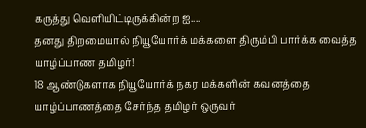கருத்து வெளியிட்டிருக்கின்ற ஐ....
தனது திறமையால் நியூயோர்க் மக்களை திரும்பி பார்க்க வைத்த யாழ்ப்பாண தமிழர்!
18 ஆண்டுகளாக நியூயோர்க் நகர மக்களின் கவனத்தை யாழ்ப்பாணத்தை சேர்ந்த தமிழர் ஒருவர்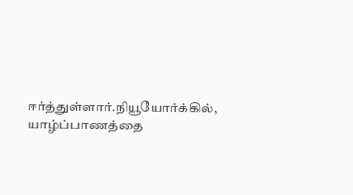ஈர்த்துள்ளார்.நியூயோர்க்கில், யாழ்ப்பாணத்தை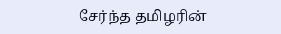சேர்ந்த தமிழரின்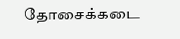தோசைக்கடை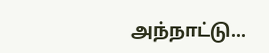அந்நாட்டு...